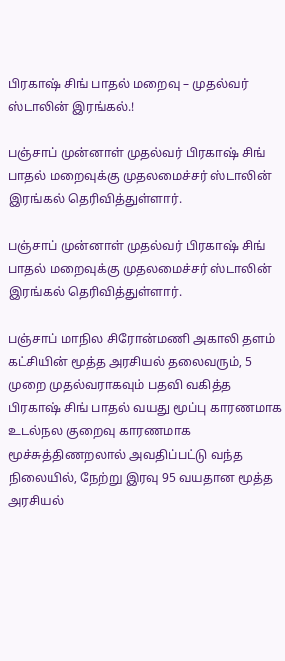பிரகாஷ் சிங் பாதல் மறைவு – முதல்வர் ஸ்டாலின் இரங்கல்.!

பஞ்சாப் முன்னாள் முதல்வர் பிரகாஷ் சிங் பாதல் மறைவுக்கு முதலமைச்சர் ஸ்டாலின் இரங்கல் தெரிவித்துள்ளார்.

பஞ்சாப் முன்னாள் முதல்வர் பிரகாஷ் சிங் பாதல் மறைவுக்கு முதலமைச்சர் ஸ்டாலின் இரங்கல் தெரிவித்துள்ளார்.

பஞ்சாப் மாநில சிரோன்மணி அகாலி தளம் கட்சியின் மூத்த அரசியல் தலைவரும், 5 முறை முதல்வராகவும் பதவி வகித்த பிரகாஷ் சிங் பாதல் வயது மூப்பு காரணமாக உடல்நல குறைவு காரணமாக மூச்சுத்திணறலால் அவதிப்பட்டு வந்த நிலையில், நேற்று இரவு 95 வயதான மூத்த அரசியல்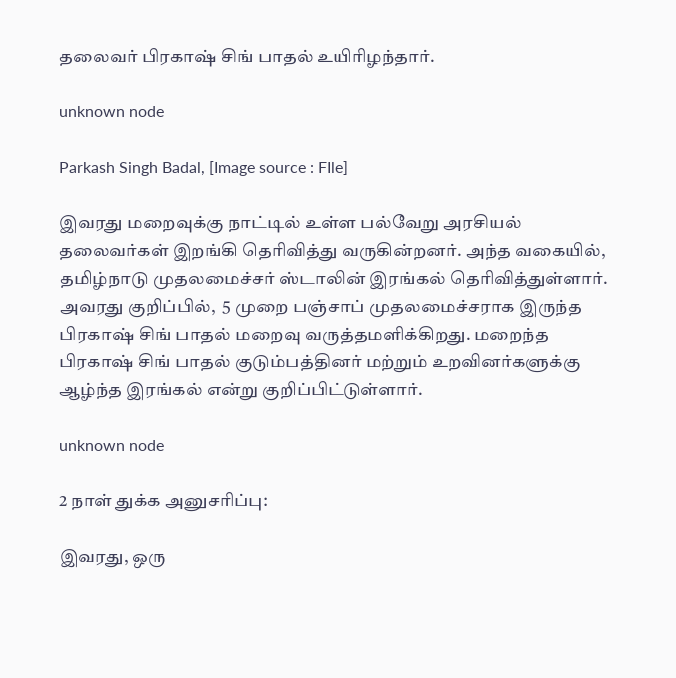தலைவர் பிரகாஷ் சிங் பாதல் உயிரிழந்தார்.

unknown node

Parkash Singh Badal, [Image source : FIle]

இவரது மறைவுக்கு நாட்டில் உள்ள பல்வேறு அரசியல் தலைவர்கள் இறங்கி தெரிவித்து வருகின்றனர். அந்த வகையில், தமிழ்நாடு முதலமைச்சர் ஸ்டாலின் இரங்கல் தெரிவித்துள்ளார். அவரது குறிப்பில்,  5 முறை பஞ்சாப் முதலமைச்சராக இருந்த பிரகாஷ் சிங் பாதல் மறைவு வருத்தமளிக்கிறது. மறைந்த பிரகாஷ் சிங் பாதல் குடும்பத்தினர் மற்றும் உறவினர்களுக்கு ஆழ்ந்த இரங்கல் என்று குறிப்பிட்டுள்ளார்.

unknown node

2 நாள் துக்க அனுசரிப்பு:

இவரது, ஒரு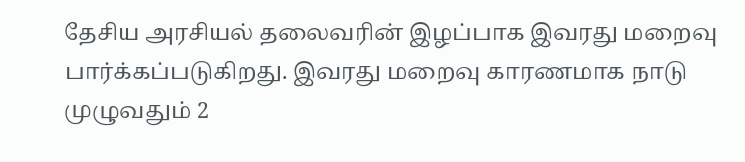தேசிய அரசியல் தலைவரின் இழப்பாக இவரது மறைவு பார்க்கப்படுகிறது. இவரது மறைவு காரணமாக நாடு முழுவதும் 2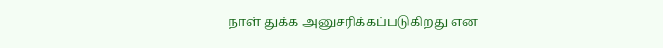நாள் துக்க அனுசரிக்கப்படுகிறது என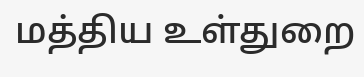மத்திய உள்துறை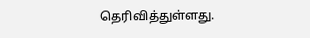தெரிவித்துள்ளது.